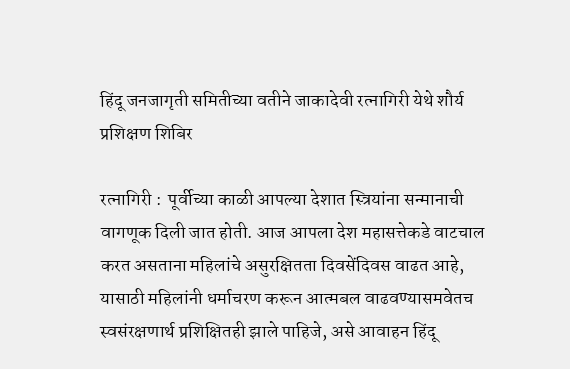हिंदू जनजागृती समितीच्या वतीने जाकादेवी रत्नागिरी येथे शौर्य प्रशिक्षण शिबिर

रत्नागिरी :  पूर्वीच्या काळी आपल्या देशात स्त्रियांना सन्मानाची वागणूक दिली जात होती. आज आपला देश महासत्तेकडे वाटचाल करत असताना महिलांचे असुरक्षितता दिवसेंदिवस वाढत आहे, यासाठी महिलांनी धर्माचरण करून आत्मबल वाढवण्यासमवेतच स्वसंरक्षणार्थ प्रशिक्षितही झाले पाहिजे, असे आवाहन हिंदू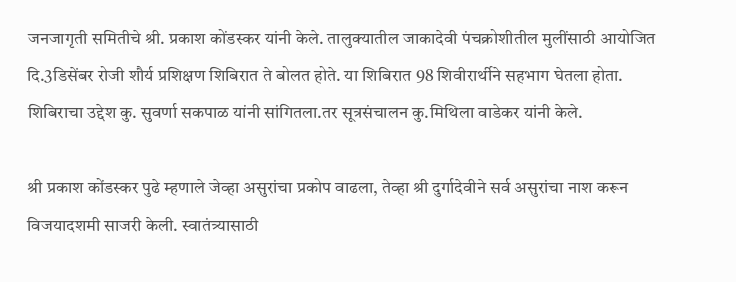जनजागृती समितीचे श्री. प्रकाश कोंडस्कर यांनी केले. तालुक्यातील जाकादेवी पंचक्रोशीतील मुलींसाठी आयोजित दि.3डिसेंबर रोजी शौर्य प्रशिक्षण शिबिरात ते बोलत होते. या शिबिरात 98 शिवीरार्थीने सहभाग घेतला होता. शिबिराचा उद्देश कु. सुवर्णा सकपाळ यांनी सांगितला.तर सूत्रसंचालन कु.मिथिला वाडेकर यांनी केले.

श्री प्रकाश कोंडस्कर पुढे म्हणाले जेव्हा असुरांचा प्रकोप वाढला, तेव्हा श्री दुर्गादेवीने सर्व असुरांचा नाश करून विजयादशमी साजरी केली. स्वातंत्र्यासाठी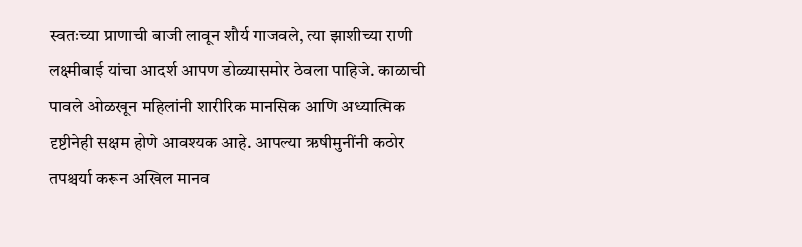स्वतःच्या प्राणाची बाजी लावून शौर्य गाजवले, त्या झाशीच्या राणी लक्ष्मीबाई यांचा आदर्श आपण डोळ्यासमोर ठेवला पाहिजे. काळाची पावले ओळखून महिलांनी शारीरिक मानसिक आणि अध्यात्मिक दृष्टीनेही सक्षम होणे आवश्यक आहे. आपल्या ऋषीमुनींनी कठोर तपश्चर्या करून अखिल मानव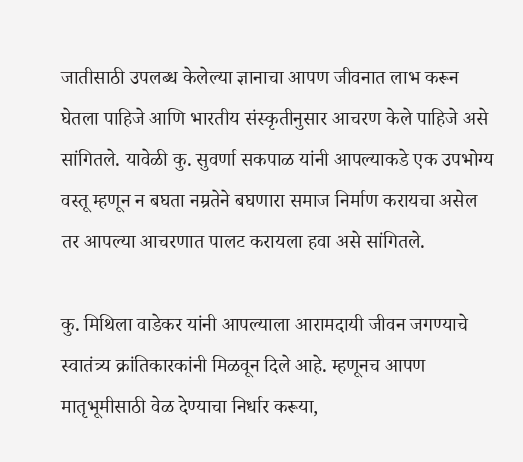जातीसाठी उपलब्ध केलेल्या ज्ञानाचा आपण जीवनात लाभ करून घेतला पाहिजे आणि भारतीय संस्कृतीनुसार आचरण केले पाहिजे असे सांगितले. यावेळी कु. सुवर्णा सकपाळ यांनी आपल्याकडे एक उपभोग्य वस्तू म्हणून न बघता नम्रतेने बघणारा समाज निर्माण करायचा असेल तर आपल्या आचरणात पालट करायला हवा असे सांगितले.

कु. मिथिला वाडेकर यांनी आपल्याला आरामदायी जीवन जगण्याचे स्वातंत्र्य क्रांतिकारकांनी मिळवून दिले आहे. म्हणूनच आपण मातृभूमीसाठी वेळ देण्याचा निर्धार करूया,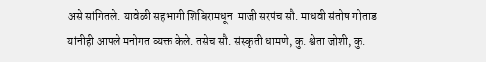असे सांगितले. यावेळी सहभागी शिबिरामधून  माजी सरपंच सौ. माधवी संतोष गोताड यांनीही आपले मनोगत व्यक्त केले. तसेच सौ. संस्कृती धामणे, कु. श्वेता जोशी, कु.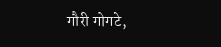गौरी गोगटे,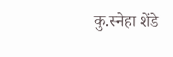कु.स्नेहा शेंडे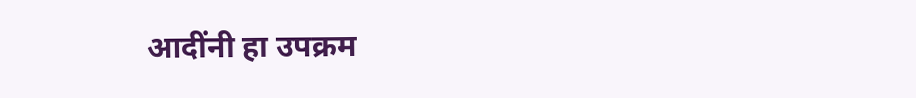आदींनी हा उपक्रम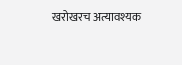खरोखरच अत्यावश्यक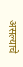असल्याचे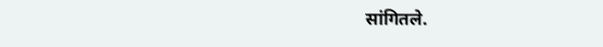सांगितले.